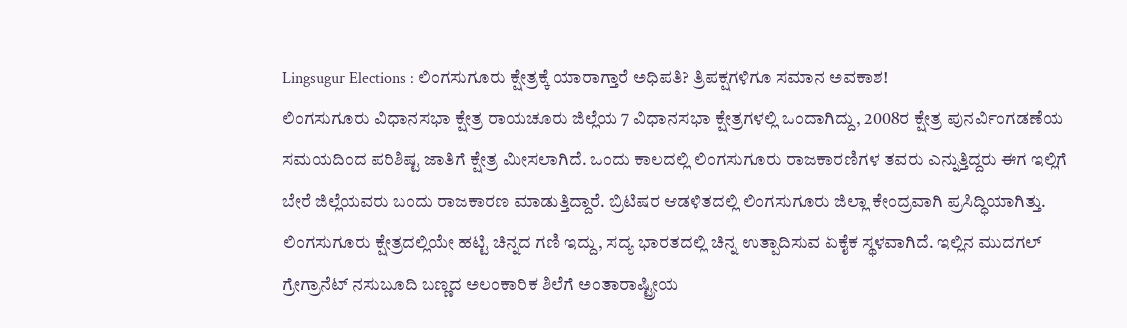Lingsugur Elections : ಲಿಂಗಸುಗೂರು ಕ್ಷೇತ್ರಕ್ಕೆ ಯಾರಾಗ್ತಾರೆ ಅಧಿಪತಿ? ತ್ರಿಪಕ್ಷಗಳಿಗೂ ಸಮಾನ ಅವಕಾಶ!
ಲಿಂಗಸುಗೂರು ವಿಧಾನಸಭಾ ಕ್ಷೇತ್ರ ರಾಯಚೂರು ಜಿಲ್ಲೆಯ 7 ವಿಧಾನಸಭಾ ಕ್ಷೇತ್ರಗಳಲ್ಲಿ ಒಂದಾಗಿದ್ದು, 2008ರ ಕ್ಷೇತ್ರ ಪುನರ್ವಿಂಗಡಣೆಯ ಸಮಯದಿಂದ ಪರಿಶಿಷ್ಟ ಜಾತಿಗೆ ಕ್ಷೇತ್ರ ಮೀಸಲಾಗಿದೆ. ಒಂದು ಕಾಲದಲ್ಲಿ ಲಿಂಗಸುಗೂರು ರಾಜಕಾರಣಿಗಳ ತವರು ಎನ್ನುತ್ತಿದ್ದರು ಈಗ ಇಲ್ಲಿಗೆ ಬೇರೆ ಜಿಲ್ಲೆಯವರು ಬಂದು ರಾಜಕಾರಣ ಮಾಡುತ್ತಿದ್ದಾರೆ. ಬ್ರಿಟಿಷರ ಆಡಳಿತದಲ್ಲಿ ಲಿಂಗಸುಗೂರು ಜಿಲ್ಲಾ ಕೇಂದ್ರವಾಗಿ ಪ್ರಸಿದ್ಧಿಯಾಗಿತ್ತು.
ಲಿಂಗಸುಗೂರು ಕ್ಷೇತ್ರದಲ್ಲಿಯೇ ಹಟ್ಟಿ ಚಿನ್ನದ ಗಣಿ ಇದ್ದು, ಸದ್ಯ ಭಾರತದಲ್ಲಿ ಚಿನ್ನ ಉತ್ಪಾದಿಸುವ ಏಕೈಕ ಸ್ಥಳವಾಗಿದೆ. ಇಲ್ಲಿನ ಮುದಗಲ್ ಗ್ರೇಗ್ರಾನೆಟ್ ನಸುಬೂದಿ ಬಣ್ಣದ ಅಲಂಕಾರಿಕ ಶಿಲೆಗೆ ಅಂತಾರಾಷ್ಟ್ರೀಯ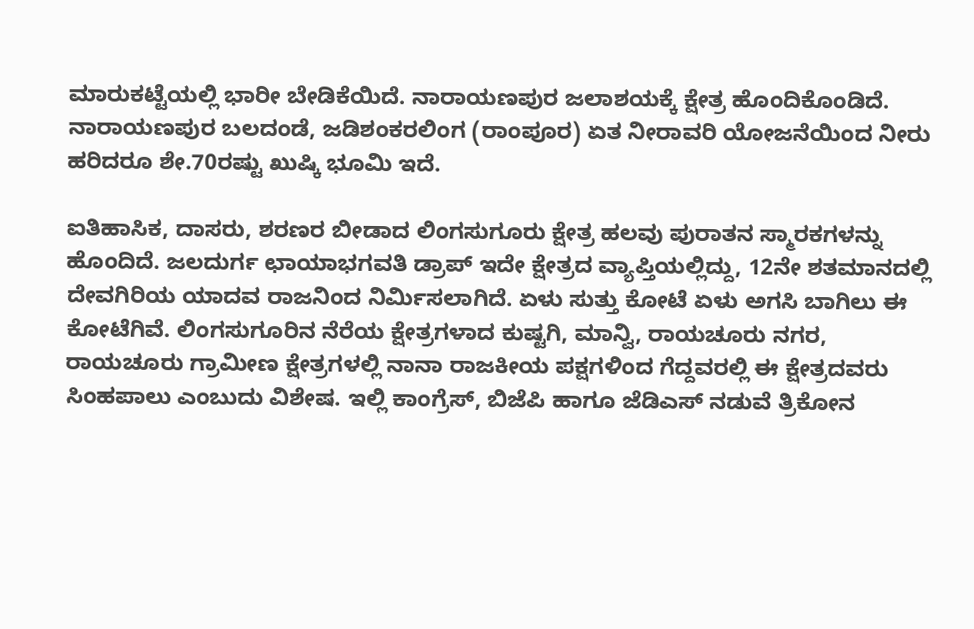ಮಾರುಕಟ್ಟೆಯಲ್ಲಿ ಭಾರೀ ಬೇಡಿಕೆಯಿದೆ. ನಾರಾಯಣಪುರ ಜಲಾಶಯಕ್ಕೆ ಕ್ಷೇತ್ರ ಹೊಂದಿಕೊಂಡಿದೆ. ನಾರಾಯಣಪುರ ಬಲದಂಡೆ, ಜಡಿಶಂಕರಲಿಂಗ (ರಾಂಪೂರ) ಏತ ನೀರಾವರಿ ಯೋಜನೆಯಿಂದ ನೀರು ಹರಿದರೂ ಶೇ.70ರಷ್ಟು ಖುಷ್ಕಿ ಭೂಮಿ ಇದೆ.

ಐತಿಹಾಸಿಕ, ದಾಸರು, ಶರಣರ ಬೀಡಾದ ಲಿಂಗಸುಗೂರು ಕ್ಷೇತ್ರ ಹಲವು ಪುರಾತನ ಸ್ಮಾರಕಗಳನ್ನು ಹೊಂದಿದೆ. ಜಲದುರ್ಗ ಛಾಯಾಭಗವತಿ ಡ್ರಾಪ್ ಇದೇ ಕ್ಷೇತ್ರದ ವ್ಯಾಪ್ತಿಯಲ್ಲಿದ್ದು, 12ನೇ ಶತಮಾನದಲ್ಲಿ ದೇವಗಿರಿಯ ಯಾದವ ರಾಜನಿಂದ ನಿರ್ಮಿಸಲಾಗಿದೆ. ಏಳು ಸುತ್ತು ಕೋಟೆ ಏಳು ಅಗಸಿ ಬಾಗಿಲು ಈ ಕೋಟೆಗಿವೆ. ಲಿಂಗಸುಗೂರಿನ ನೆರೆಯ ಕ್ಷೇತ್ರಗಳಾದ ಕುಷ್ಟಗಿ, ಮಾನ್ವಿ, ರಾಯಚೂರು ನಗರ, ರಾಯಚೂರು ಗ್ರಾಮೀಣ ಕ್ಷೇತ್ರಗಳಲ್ಲಿ ನಾನಾ ರಾಜಕೀಯ ಪಕ್ಷಗಳಿಂದ ಗೆದ್ದವರಲ್ಲಿ ಈ ಕ್ಷೇತ್ರದವರು ಸಿಂಹಪಾಲು ಎಂಬುದು ವಿಶೇಷ. ಇಲ್ಲಿ ಕಾಂಗ್ರೆಸ್, ಬಿಜೆಪಿ ಹಾಗೂ ಜೆಡಿಎಸ್ ನಡುವೆ ತ್ರಿಕೋನ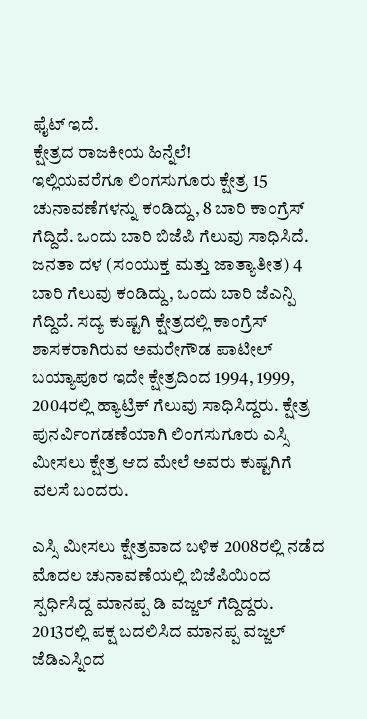ಫೈಟ್ ಇದೆ.
ಕ್ಷೇತ್ರದ ರಾಜಕೀಯ ಹಿನ್ನೆಲೆ!
ಇಲ್ಲಿಯವರೆಗೂ ಲಿಂಗಸುಗೂರು ಕ್ಷೇತ್ರ 15 ಚುನಾವಣೆಗಳನ್ನು ಕಂಡಿದ್ದು, 8 ಬಾರಿ ಕಾಂಗ್ರೆಸ್ ಗೆದ್ದಿದೆ. ಒಂದು ಬಾರಿ ಬಿಜೆಪಿ ಗೆಲುವು ಸಾಧಿಸಿದೆ. ಜನತಾ ದಳ (ಸಂಯುಕ್ತ ಮತ್ತು ಜಾತ್ಯಾತೀತ) 4 ಬಾರಿ ಗೆಲುವು ಕಂಡಿದ್ದು, ಒಂದು ಬಾರಿ ಜೆಎನ್ಪಿ ಗೆದ್ದಿದೆ. ಸದ್ಯ ಕುಷ್ಟಗಿ ಕ್ಷೇತ್ರದಲ್ಲಿ ಕಾಂಗ್ರೆಸ್ ಶಾಸಕರಾಗಿರುವ ಅಮರೇಗೌಡ ಪಾಟೀಲ್ ಬಯ್ಯಾಪೂರ ಇದೇ ಕ್ಷೇತ್ರದಿಂದ 1994, 1999, 2004ರಲ್ಲಿ ಹ್ಯಾಟ್ರಿಕ್ ಗೆಲುವು ಸಾಧಿಸಿದ್ದರು. ಕ್ಷೇತ್ರ ಪುನರ್ವಿಂಗಡಣೆಯಾಗಿ ಲಿಂಗಸುಗೂರು ಎಸ್ಸಿ ಮೀಸಲು ಕ್ಷೇತ್ರ ಆದ ಮೇಲೆ ಅವರು ಕುಷ್ಟಗಿಗೆ ವಲಸೆ ಬಂದರು.

ಎಸ್ಸಿ ಮೀಸಲು ಕ್ಷೇತ್ರವಾದ ಬಳಿಕ 2008ರಲ್ಲಿ ನಡೆದ ಮೊದಲ ಚುನಾವಣೆಯಲ್ಲಿ ಬಿಜೆಪಿಯಿಂದ ಸ್ಪರ್ಧಿಸಿದ್ದ ಮಾನಪ್ಪ ಡಿ ವಜ್ಜಲ್ ಗೆದ್ದಿದ್ದರು. 2013ರಲ್ಲಿ ಪಕ್ಷ ಬದಲಿಸಿದ ಮಾನಪ್ಪ ವಜ್ಜಲ್ ಜೆಡಿಎಸ್ನಿಂದ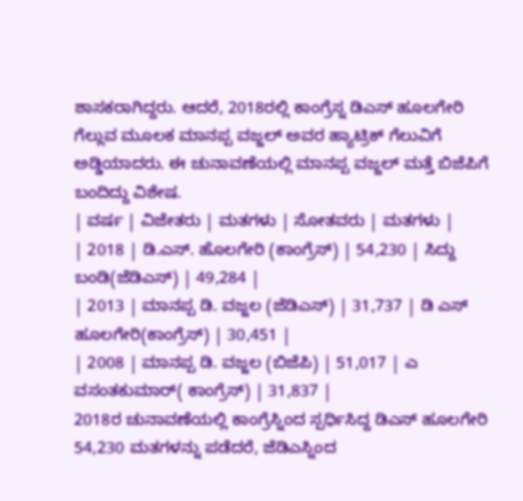ಶಾಸಕರಾಗಿದ್ದರು. ಆದರೆ, 2018ರಲ್ಲಿ ಕಾಂಗ್ರೆಸ್ನ ಡಿಎಸ್ ಹೂಲಗೇರಿ ಗೆಲ್ಲುವ ಮೂಲಕ ಮಾನಪ್ಪ ವಜ್ಜಲ್ ಅವರ ಹ್ಯಾಟ್ರಿಕ್ ಗೆಲುವಿಗೆ ಅಡ್ಡಿಯಾದರು. ಈ ಚುನಾವಣೆಯಲ್ಲಿ ಮಾನಪ್ಪ ವಜ್ಜಲ್ ಮತ್ತೆ ಬಿಜೆಪಿಗೆ ಬಂದಿದ್ದು ವಿಶೇಷ.
| ವರ್ಷ | ವಿಜೇತರು | ಮತಗಳು | ಸೋತವರು | ಮತಗಳು |
| 2018 | ಡಿ.ಎಸ್. ಹೊಲಗೇರಿ (ಕಾಂಗ್ರೆಸ್) | 54,230 | ಸಿದ್ದು ಬಂಡಿ(ಜೆಡಿಎಸ್) | 49,284 |
| 2013 | ಮಾನಪ್ಪ ಡಿ. ವಜ್ಜಲ (ಜೆಡಿಎಸ್) | 31,737 | ಡಿ ಎಸ್ ಹೂಲಗೇರಿ(ಕಾಂಗ್ರೆಸ್) | 30,451 |
| 2008 | ಮಾನಪ್ಪ ಡಿ. ವಜ್ಜಲ (ಬಿಜೆಪಿ) | 51,017 | ಎ ವಸಂತಕುಮಾರ್( ಕಾಂಗ್ರೆಸ್) | 31,837 |
2018ರ ಚುನಾವಣೆಯಲ್ಲಿ ಕಾಂಗ್ರೆಸ್ನಿಂದ ಸ್ಪರ್ಧಿಸಿದ್ದ ಡಿಎಸ್ ಹೂಲಗೇರಿ 54,230 ಮತಗಳನ್ನು ಪಡೆದರೆ, ಜೆಡಿಎಸ್ನಿಂದ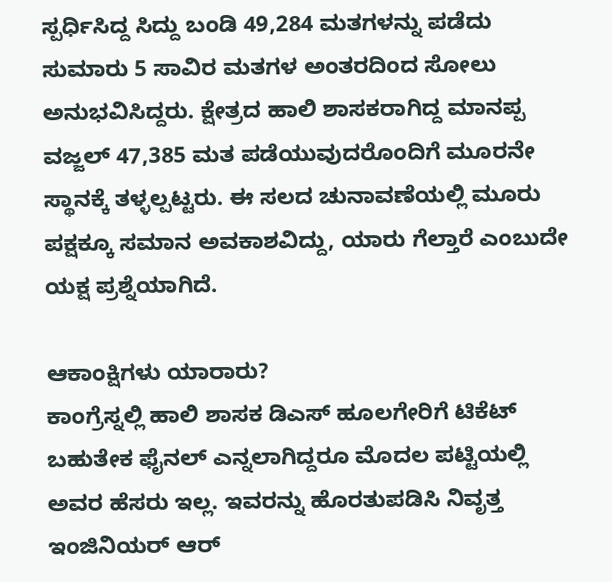ಸ್ಪರ್ಧಿಸಿದ್ದ ಸಿದ್ದು ಬಂಡಿ 49,284 ಮತಗಳನ್ನು ಪಡೆದು ಸುಮಾರು 5 ಸಾವಿರ ಮತಗಳ ಅಂತರದಿಂದ ಸೋಲು ಅನುಭವಿಸಿದ್ದರು. ಕ್ಷೇತ್ರದ ಹಾಲಿ ಶಾಸಕರಾಗಿದ್ದ ಮಾನಪ್ಪ ವಜ್ಜಲ್ 47,385 ಮತ ಪಡೆಯುವುದರೊಂದಿಗೆ ಮೂರನೇ ಸ್ಥಾನಕ್ಕೆ ತಳ್ಳಲ್ಪಟ್ಟರು. ಈ ಸಲದ ಚುನಾವಣೆಯಲ್ಲಿ ಮೂರು ಪಕ್ಷಕ್ಕೂ ಸಮಾನ ಅವಕಾಶವಿದ್ದು, ಯಾರು ಗೆಲ್ತಾರೆ ಎಂಬುದೇ ಯಕ್ಷ ಪ್ರಶ್ನೆಯಾಗಿದೆ.

ಆಕಾಂಕ್ಷಿಗಳು ಯಾರಾರು?
ಕಾಂಗ್ರೆಸ್ನಲ್ಲಿ ಹಾಲಿ ಶಾಸಕ ಡಿಎಸ್ ಹೂಲಗೇರಿಗೆ ಟಿಕೆಟ್ ಬಹುತೇಕ ಫೈನಲ್ ಎನ್ನಲಾಗಿದ್ದರೂ ಮೊದಲ ಪಟ್ಟಿಯಲ್ಲಿ ಅವರ ಹೆಸರು ಇಲ್ಲ. ಇವರನ್ನು ಹೊರತುಪಡಿಸಿ ನಿವೃತ್ತ ಇಂಜಿನಿಯರ್ ಆರ್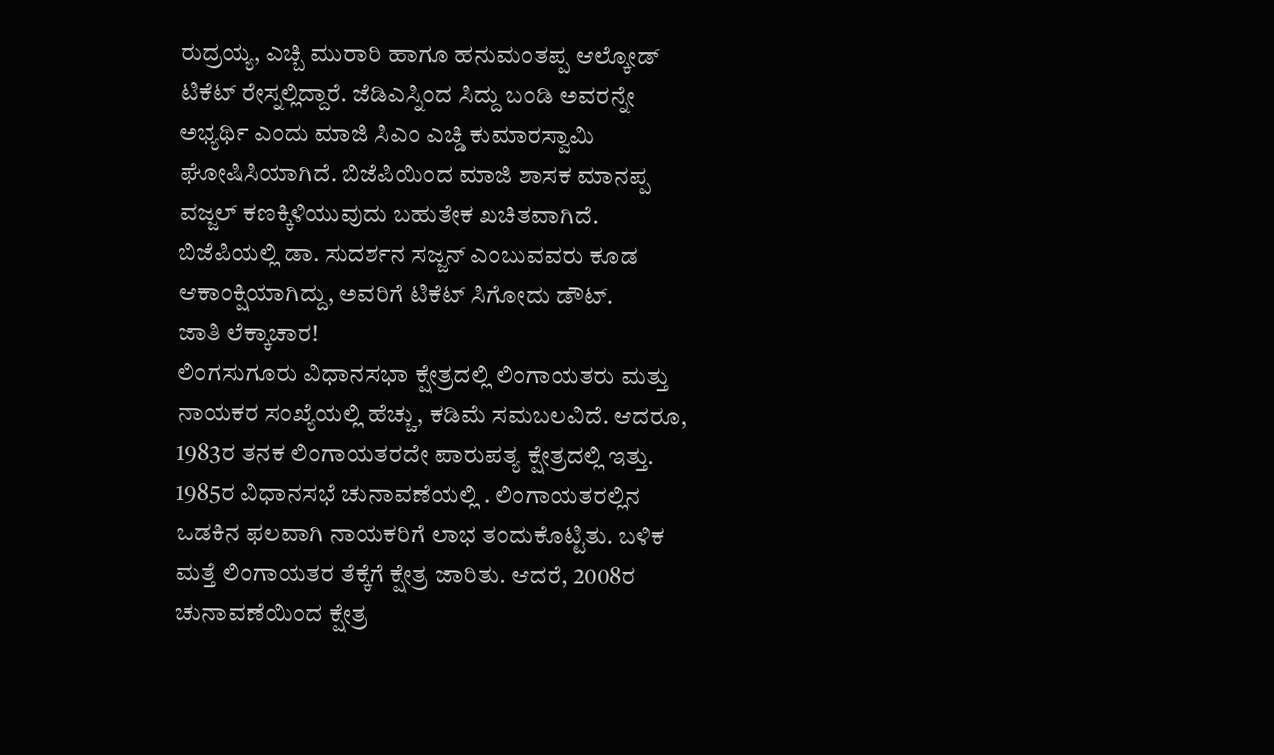ರುದ್ರಯ್ಯ, ಎಚ್ಬಿ ಮುರಾರಿ ಹಾಗೂ ಹನುಮಂತಪ್ಪ ಆಲ್ಕೋಡ್ ಟಿಕೆಟ್ ರೇಸ್ನಲ್ಲಿದ್ದಾರೆ. ಜೆಡಿಎಸ್ನಿಂದ ಸಿದ್ದು ಬಂಡಿ ಅವರನ್ನೇ ಅಭ್ಯರ್ಥಿ ಎಂದು ಮಾಜಿ ಸಿಎಂ ಎಚ್ಡಿ ಕುಮಾರಸ್ವಾಮಿ ಘೋಷಿಸಿಯಾಗಿದೆ. ಬಿಜೆಪಿಯಿಂದ ಮಾಜಿ ಶಾಸಕ ಮಾನಪ್ಪ ವಜ್ಜಲ್ ಕಣಕ್ಕಿಳಿಯುವುದು ಬಹುತೇಕ ಖಚಿತವಾಗಿದೆ. ಬಿಜೆಪಿಯಲ್ಲಿ ಡಾ. ಸುದರ್ಶನ ಸಜ್ಜನ್ ಎಂಬುವವರು ಕೂಡ ಆಕಾಂಕ್ಷಿಯಾಗಿದ್ದು, ಅವರಿಗೆ ಟಿಕೆಟ್ ಸಿಗೋದು ಡೌಟ್.
ಜಾತಿ ಲೆಕ್ಕಾಚಾರ!
ಲಿಂಗಸುಗೂರು ವಿಧಾನಸಭಾ ಕ್ಷೇತ್ರದಲ್ಲಿ ಲಿಂಗಾಯತರು ಮತ್ತು ನಾಯಕರ ಸಂಖ್ಯೆಯಲ್ಲಿ ಹೆಚ್ಚು, ಕಡಿಮೆ ಸಮಬಲವಿದೆ. ಆದರೂ, 1983ರ ತನಕ ಲಿಂಗಾಯತರದೇ ಪಾರುಪತ್ಯ ಕ್ಷೇತ್ರದಲ್ಲಿ ಇತ್ತು. 1985ರ ವಿಧಾನಸಭೆ ಚುನಾವಣೆಯಲ್ಲಿ . ಲಿಂಗಾಯತರಲ್ಲಿನ ಒಡಕಿನ ಫಲವಾಗಿ ನಾಯಕರಿಗೆ ಲಾಭ ತಂದುಕೊಟ್ಟಿತು. ಬಳಿಕ ಮತ್ತೆ ಲಿಂಗಾಯತರ ತೆಕ್ಕೆಗೆ ಕ್ಷೇತ್ರ ಜಾರಿತು. ಆದರೆ, 2008ರ ಚುನಾವಣೆಯಿಂದ ಕ್ಷೇತ್ರ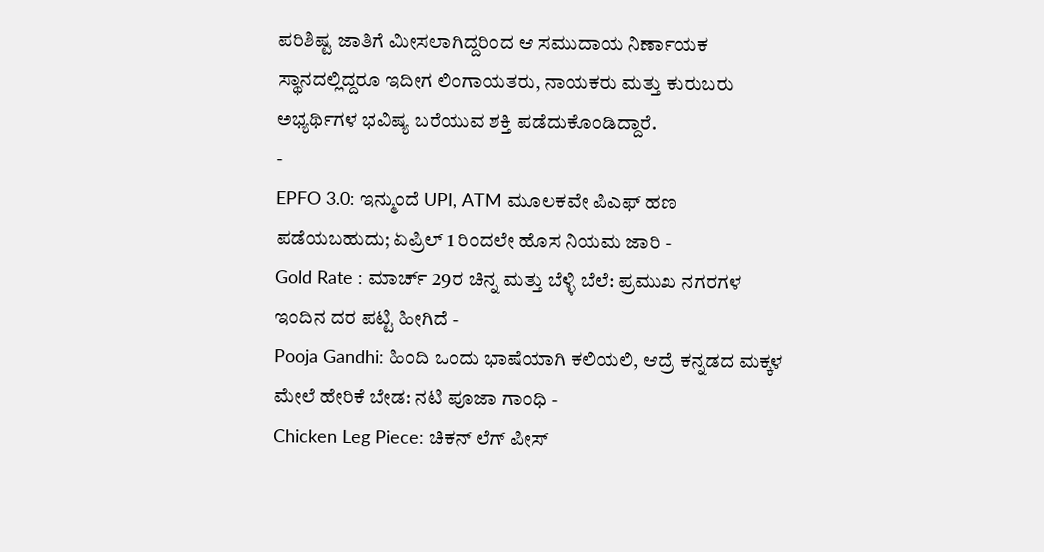ಪರಿಶಿಷ್ಟ ಜಾತಿಗೆ ಮೀಸಲಾಗಿದ್ದರಿಂದ ಆ ಸಮುದಾಯ ನಿರ್ಣಾಯಕ ಸ್ಥಾನದಲ್ಲಿದ್ದರೂ ಇದೀಗ ಲಿಂಗಾಯತರು, ನಾಯಕರು ಮತ್ತು ಕುರುಬರು ಅಭ್ಯರ್ಥಿಗಳ ಭವಿಷ್ಯ ಬರೆಯುವ ಶಕ್ತಿ ಪಡೆದುಕೊಂಡಿದ್ದಾರೆ.
-
EPFO 3.0: ಇನ್ಮುಂದೆ UPI, ATM ಮೂಲಕವೇ ಪಿಎಫ್ ಹಣ ಪಡೆಯಬಹುದು; ಏಪ್ರಿಲ್ 1 ರಿಂದಲೇ ಹೊಸ ನಿಯಮ ಜಾರಿ -
Gold Rate : ಮಾರ್ಚ್ 29ರ ಚಿನ್ನ ಮತ್ತು ಬೆಳ್ಳಿ ಬೆಲೆ: ಪ್ರಮುಖ ನಗರಗಳ ಇಂದಿನ ದರ ಪಟ್ಟಿ ಹೀಗಿದೆ -
Pooja Gandhi: ಹಿಂದಿ ಒಂದು ಭಾಷೆಯಾಗಿ ಕಲಿಯಲಿ, ಆದ್ರೆ ಕನ್ನಡದ ಮಕ್ಕಳ ಮೇಲೆ ಹೇರಿಕೆ ಬೇಡ: ನಟಿ ಪೂಜಾ ಗಾಂಧಿ -
Chicken Leg Piece: ಚಿಕನ್ ಲೆಗ್ ಪೀಸ್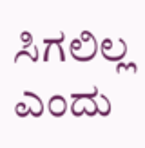ಸಿಗಲಿಲ್ಲ ಎಂದು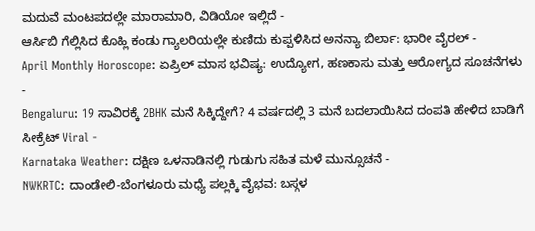ಮದುವೆ ಮಂಟಪದಲ್ಲೇ ಮಾರಾಮಾರಿ, ವಿಡಿಯೋ ಇಲ್ಲಿದೆ -
ಆರ್ಸಿಬಿ ಗೆಲ್ಲಿಸಿದ ಕೊಹ್ಲಿ ಕಂಡು ಗ್ಯಾಲರಿಯಲ್ಲೇ ಕುಣಿದು ಕುಪ್ಪಳಿಸಿದ ಅನನ್ಯಾ ಬಿರ್ಲಾ: ಭಾರೀ ವೈರಲ್ -
April Monthly Horoscope: ಏಪ್ರಿಲ್ ಮಾಸ ಭವಿಷ್ಯ: ಉದ್ಯೋಗ, ಹಣಕಾಸು ಮತ್ತು ಆರೋಗ್ಯದ ಸೂಚನೆಗಳು -
Bengaluru: 19 ಸಾವಿರಕ್ಕೆ 2BHK ಮನೆ ಸಿಕ್ಕಿದ್ದೇಗೆ? 4 ವರ್ಷದಲ್ಲಿ 3 ಮನೆ ಬದಲಾಯಿಸಿದ ದಂಪತಿ ಹೇಳಿದ ಬಾಡಿಗೆ ಸೀಕ್ರೆಟ್ Viral -
Karnataka Weather: ದಕ್ಷಿಣ ಒಳನಾಡಿನಲ್ಲಿ ಗುಡುಗು ಸಹಿತ ಮಳೆ ಮುನ್ಸೂಚನೆ -
NWKRTC: ದಾಂಡೇಲಿ-ಬೆಂಗಳೂರು ಮಧ್ಯೆ ಪಲ್ಲಕ್ಕಿ ವೈಭವ: ಬಸ್ಗಳ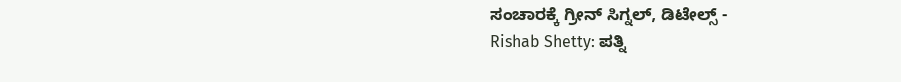ಸಂಚಾರಕ್ಕೆ ಗ್ರೀನ್ ಸಿಗ್ನಲ್, ಡಿಟೇಲ್ಸ್ -
Rishab Shetty: ಪತ್ನಿ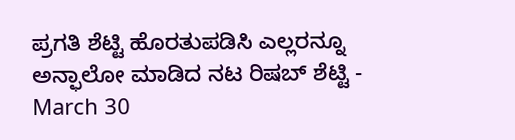ಪ್ರಗತಿ ಶೆಟ್ಟಿ ಹೊರತುಪಡಿಸಿ ಎಲ್ಲರನ್ನೂ ಅನ್ಫಾಲೋ ಮಾಡಿದ ನಟ ರಿಷಬ್ ಶೆಟ್ಟಿ -
March 30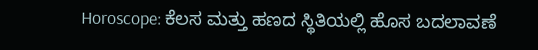Horoscope: ಕೆಲಸ ಮತ್ತು ಹಣದ ಸ್ಥಿತಿಯಲ್ಲಿ ಹೊಸ ಬದಲಾವಣೆ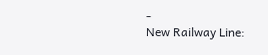-
New Railway Line: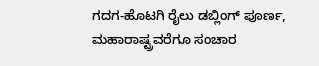ಗದಗ-ಹೊಟಗಿ ರೈಲು ಡಬ್ಲಿಂಗ್ ಪೂರ್ಣ, ಮಹಾರಾಷ್ಟ್ರವರೆಗೂ ಸಂಚಾರ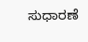ಸುಧಾರಣೆ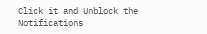Click it and Unblock the Notifications